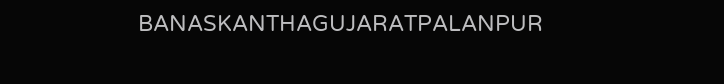BANASKANTHAGUJARATPALANPUR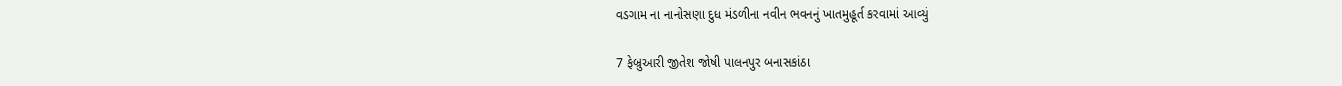વડગામ ના નાનોસણા દુધ મંડળીના નવીન ભવનનું ખાતમુહૂર્ત કરવામાં આવ્યું

7 ફેબ્રુઆરી જીતેશ જોષી પાલનપુર બનાસકાંઠા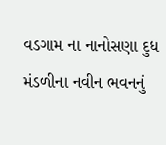વડગામ ના નાનોસણા દુધ મંડળીના નવીન ભવનનું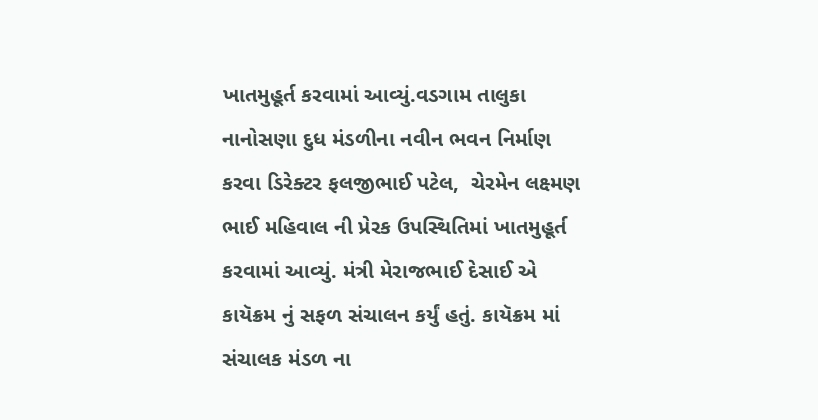ખાતમુહૂર્ત કરવામાં આવ્યું.વડગામ તાલુકા નાનોસણા દુધ મંડળીના નવીન ભવન નિર્માણ કરવા ડિરેક્ટર ફલજીભાઈ પટેલ,  ચેરમેન લક્ષ્મણ ભાઈ મહિવાલ ની પ્રેરક ઉપસ્થિતિમાં ખાતમુહૂર્ત કરવામાં આવ્યું. મંત્રી મેરાજભાઈ દેસાઈ એ કાયૅક્રમ નું સફળ સંચાલન કર્યું હતું. કાયૅક્રમ માં સંચાલક મંડળ ના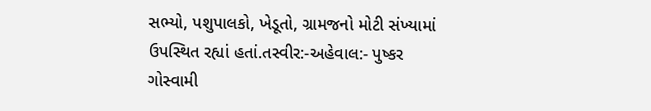સભ્યો, પશુપાલકો, ખેડૂતો, ગ્રામજનો મોટી સંખ્યામાં ઉપસ્થિત રહ્યાં હતાં.તસ્વીર:-અહેવાલ:- પુષ્કર ગોસ્વામી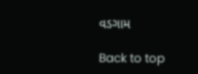વડગામ

Back to top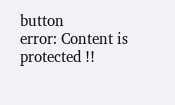button
error: Content is protected !!